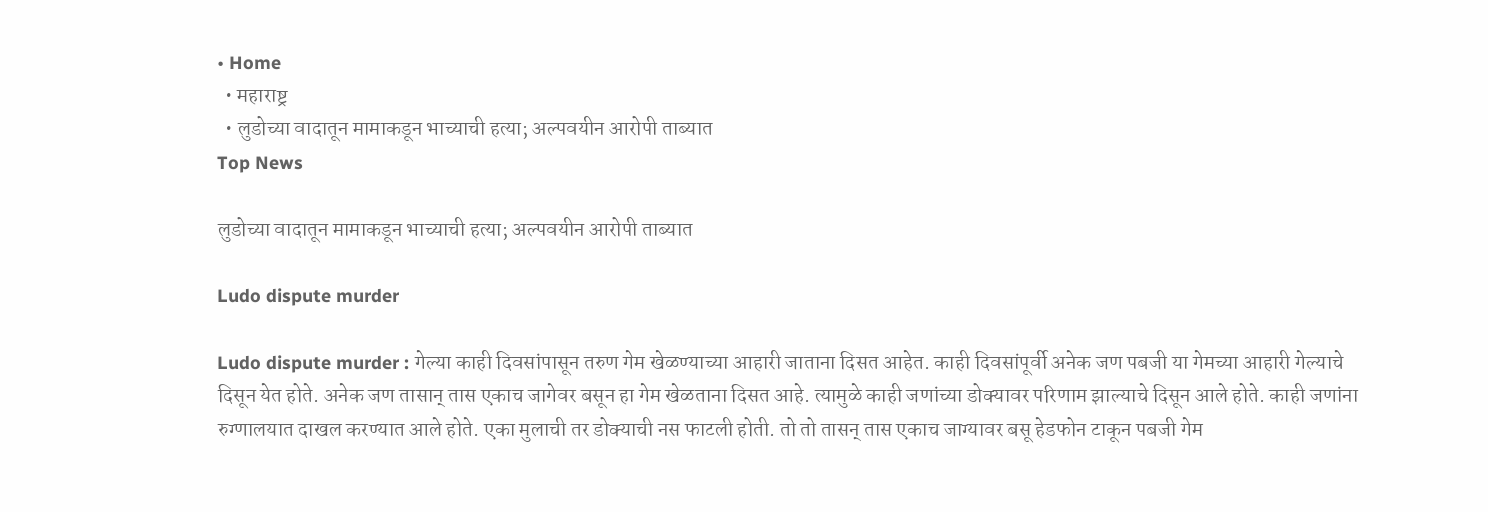• Home
  • महाराष्ट्र
  • लुडोच्या वादातून मामाकडून भाच्याची हत्या; अल्पवयीन आरोपी ताब्यात
Top News

लुडोच्या वादातून मामाकडून भाच्याची हत्या; अल्पवयीन आरोपी ताब्यात

Ludo dispute murder

Ludo dispute murder : गेल्या काही दिवसांपासून तरुण गेम खेळण्याच्या आहारी जाताना दिसत आहेत. काही दिवसांपूर्वी अनेक जण पबजी या गेमच्या आहारी गेल्याचे दिसून येत होते. अनेक जण तासान् तास एकाच जागेवर बसून हा गेम खेळताना दिसत आहे. त्यामुळे काही जणांच्या डोक्यावर परिणाम झाल्याचे दिसून आले होते. काही जणांना रुग्णालयात दाखल करण्यात आले होते. एका मुलाची तर डोक्याची नस फाटली होती. तो तो तासन् तास एकाच जाग्यावर बसू हेडफोन टाकून पबजी गेम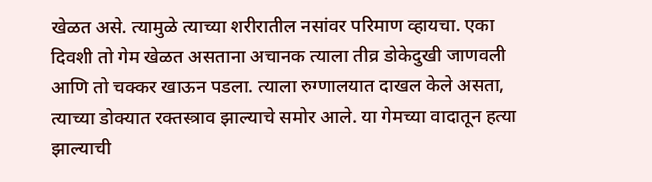खेळत असे. त्यामुळे त्याच्या शरीरातील नसांवर परिमाण व्हायचा. एका दिवशी तो गेम खेळत असताना अचानक त्याला तीव्र डोकेदुखी जाणवली आणि तो चक्कर खाऊन पडला. त्याला रुग्णालयात दाखल केले असता, त्याच्या डोक्यात रक्तस्त्राव झाल्याचे समोर आले. या गेमच्या वादातून हत्या झाल्याची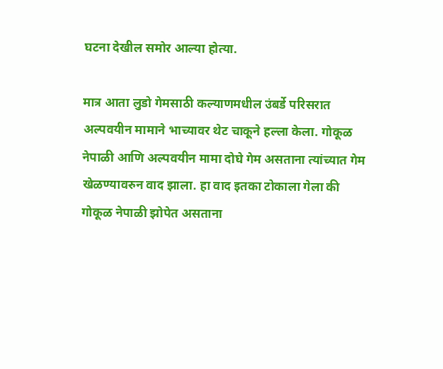घटना देखील समोर आल्या होत्या.

मात्र आता लुडो गेमसाठी कल्याणमधील उंबर्डे परिसरात अल्पवयीन मामाने भाच्यावर थेट चाकूने हल्ला केला. गोकूळ नेपाळी आणि अल्पवयीन मामा दोघे गेम असताना त्यांच्यात गेम खेळण्यावरुन वाद झाला. हा वाद इतका टोकाला गेला की गोकूळ नेपाळी झोपेत असताना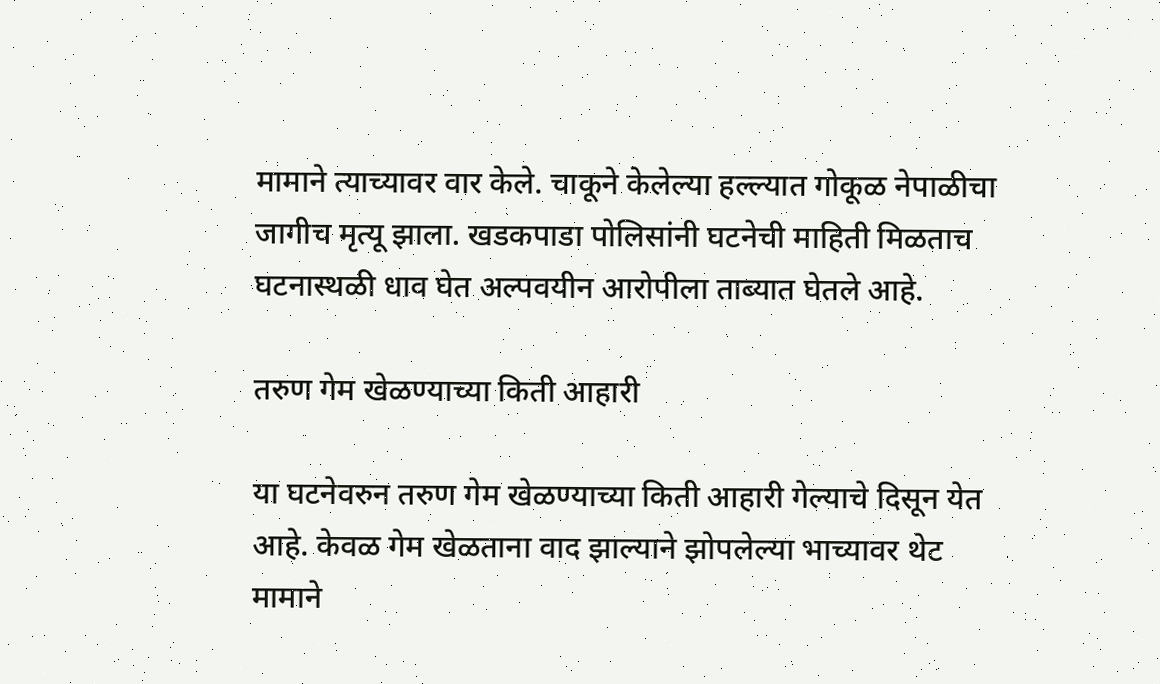मामाने त्याच्यावर वार केले. चाकूने केलेल्या हल्ल्यात गोकूळ नेपाळीचा जागीच मृत्यू झाला. खडकपाडा पोलिसांनी घटनेची माहिती मिळताच घटनास्थळी धाव घेत अल्पवयीन आरोपीला ताब्यात घेतले आहे.

तरुण गेम खेळण्याच्या किती आहारी

या घटनेवरुन तरुण गेम खेळण्याच्या किती आहारी गेल्याचे दिसून येत आहे. केवळ गेम खेळताना वाद झाल्याने झोपलेल्या भाच्यावर थेट मामाने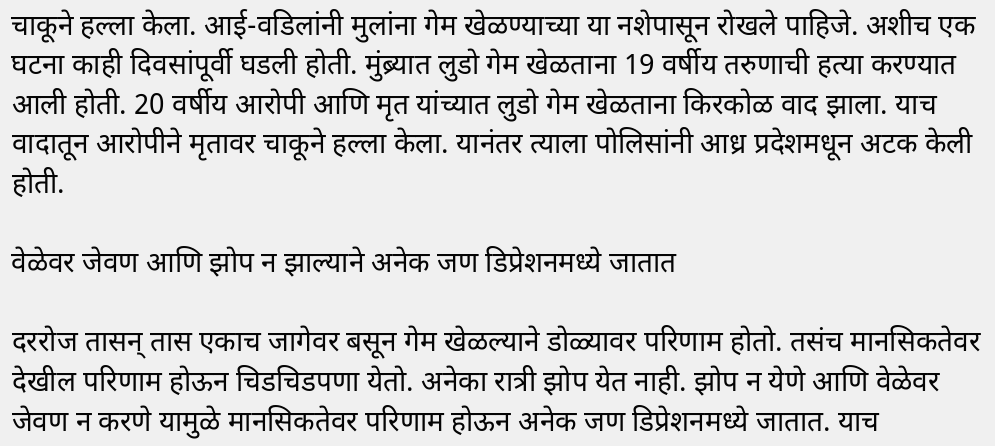चाकूने हल्ला केला. आई-वडिलांनी मुलांना गेम खेळण्याच्या या नशेपासून रोखले पाहिजे. अशीच एक घटना काही दिवसांपूर्वी घडली होती. मुंब्र्यात लुडो गेम खेळताना 19 वर्षीय तरुणाची हत्या करण्यात आली होती. 20 वर्षीय आरोपी आणि मृत यांच्यात लुडो गेम खेळताना किरकोळ वाद झाला. याच वादातून आरोपीने मृतावर चाकूने हल्ला केला. यानंतर त्याला पोलिसांनी आध्र प्रदेशमधून अटक केली होती.

वेळेवर जेवण आणि झोप न झाल्याने अनेक जण डिप्रेशनमध्ये जातात

दररोज तासन् तास एकाच जागेवर बसून गेम खेळल्याने डोळ्यावर परिणाम होतो. तसंच मानसिकतेवर देखील परिणाम होऊन चिडचिडपणा येतो. अनेका रात्री झोप येत नाही. झोप न येणे आणि वेळेवर जेवण न करणे यामुळे मानसिकतेवर परिणाम होऊन अनेक जण डिप्रेशनमध्ये जातात. याच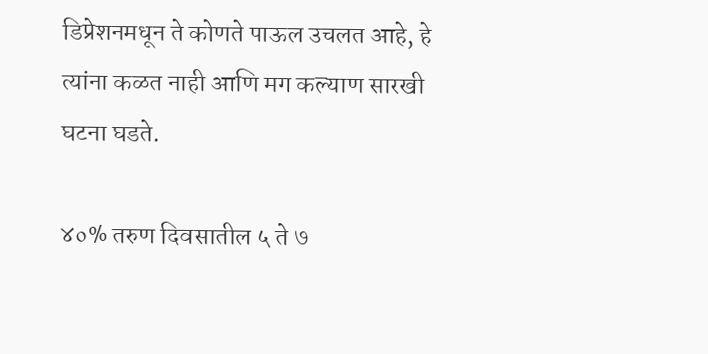डिप्रेशनमधून ते कोणते पाऊल उचलत आहे, हे त्यांना कळत नाही आणि मग कल्याण सारखी घटना घडते.

४०% तरुण दिवसातील ५ ते ७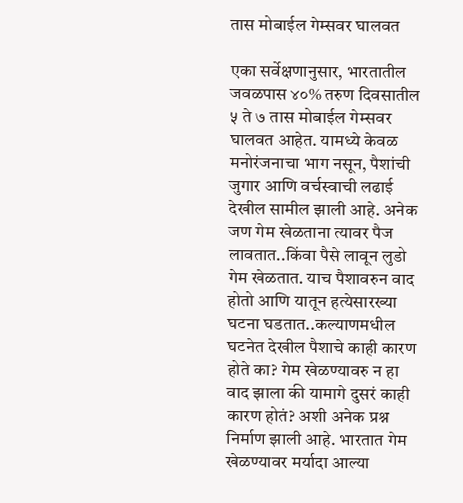तास मोबाईल गेम्सवर घालवत

एका सर्वेक्षणानुसार, भारतातील जवळपास ४०% तरुण दिवसातील ५ ते ७ तास मोबाईल गेम्सवर घालवत आहेत. यामध्ये केवळ मनोरंजनाचा भाग नसून, पैशांची जुगार आणि वर्चस्वाची लढाई देखील सामील झाली आहे. अनेक जण गेम खेळताना त्यावर पैज लावतात..किंवा पैसे लावून लुडो गेम खेळतात. याच पैशावरुन वाद होतो आणि यातून हत्येसारख्या घटना घडतात..कल्याणमधील घटनेत देखील पैशाचे काही कारण होते का? गेम खेळण्यावरु न हा वाद झाला की यामागे दुसरं काही कारण होतं? अशी अनेक प्रश्न निर्माण झाली आहे. भारतात गेम खेळण्यावर मर्यादा आल्या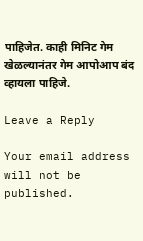पाहिजेत. काही मिनिट गेम खेळल्यानंतर गेम आपोआप बंद व्हायला पाहिजे.

Leave a Reply

Your email address will not be published.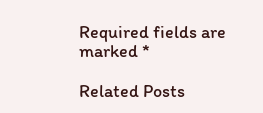Required fields are marked *

Related Posts